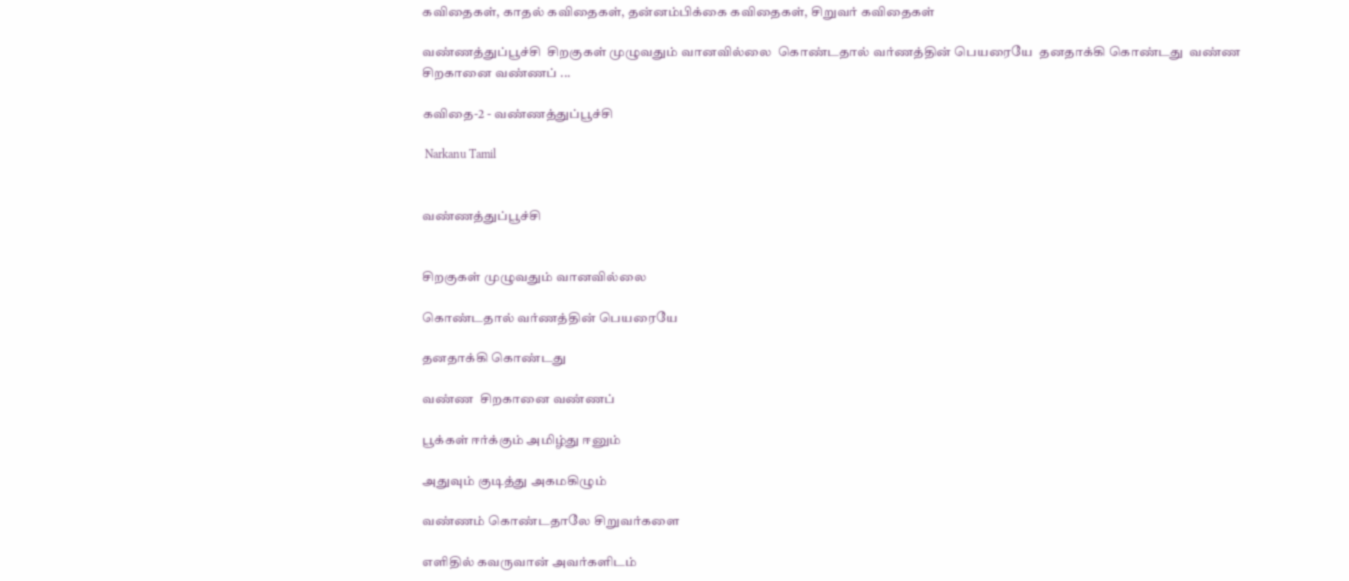கவிதைகள், காதல் கவிதைகள், தன்னம்பிக்கை கவிதைகள், சிறுவர் கவிதைகள்

வண்ணத்துப்பூச்சி  சிறகுகள் முழுவதும் வானவில்லை  கொண்டதால் வர்ணத்தின் பெயரையே  தனதாக்கி கொண்டது  வண்ண  சிறகானை வண்ணப் ...

கவிதை-2 - வண்ணத்துப்பூச்சி

 Narkanu Tamil


வண்ணத்துப்பூச்சி


சிறகுகள் முழுவதும் வானவில்லை

கொண்டதால் வர்ணத்தின் பெயரையே

தனதாக்கி கொண்டது

வண்ண  சிறகானை வண்ணப்

பூக்கள் ஈர்க்கும் அமிழ்து ஈனும்

அதுவும் குடித்து அகமகிழும்

வண்ணம் கொண்டதாலே சிறுவர்களை

எளிதில் கவருவான் அவர்களிடம்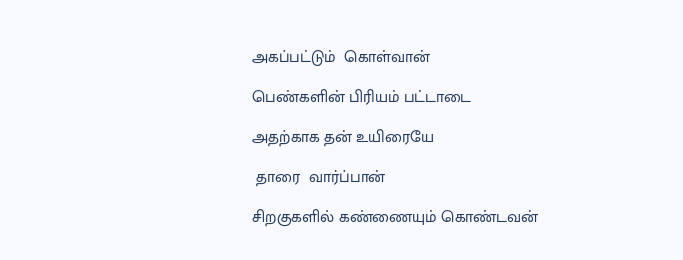அகப்பட்டும்  கொள்வான்

பெண்களின் பிரியம் பட்டாடை

அதற்காக தன் உயிரையே

 தாரை  வார்ப்பான்

சிறகுகளில் கண்ணையும் கொண்டவன்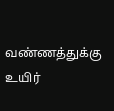வண்ணத்துக்கு உயிர்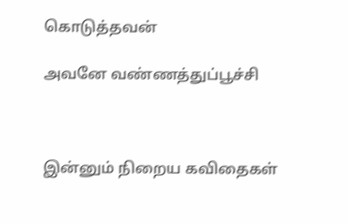கொடுத்தவன்

அவனே வண்ணத்துப்பூச்சி



இன்னும் நிறைய கவிதைகள்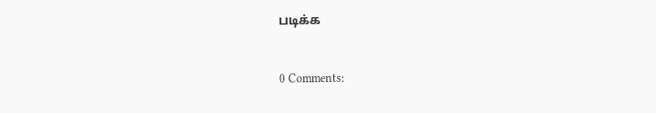படிக்க


0 Comments: